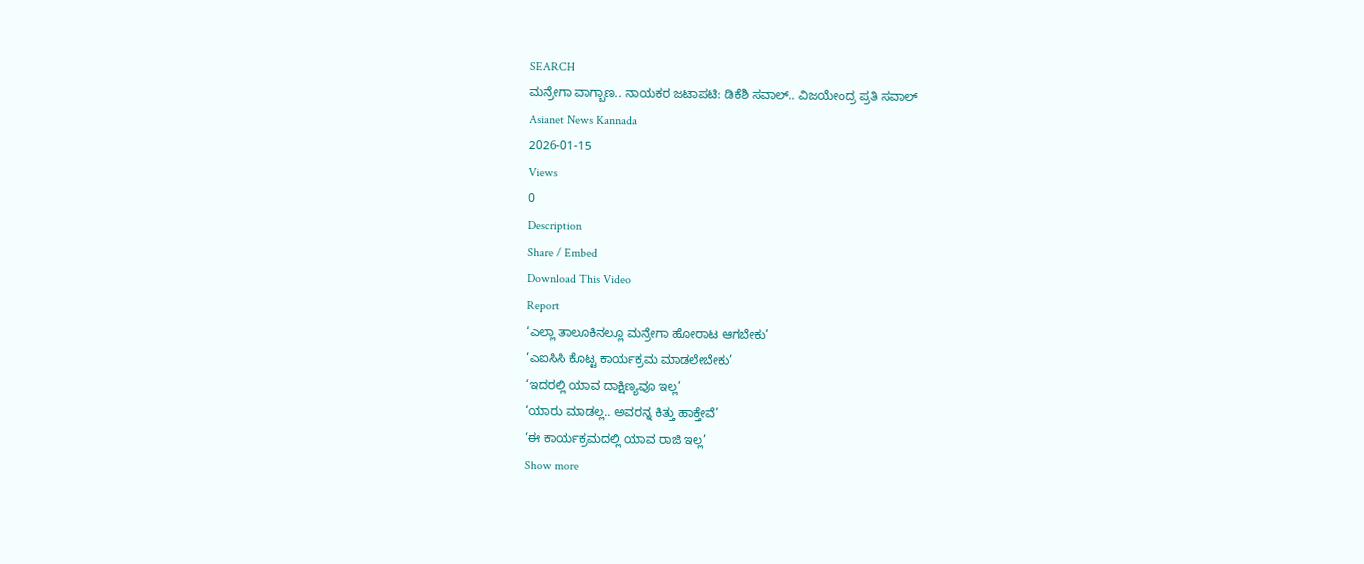SEARCH
ಮನ್ರೇಗಾ ವಾಗ್ಬಾಣ.. ನಾಯಕರ ಜಟಾಪಟಿ: ಡಿಕೆಶಿ ಸವಾಲ್.. ವಿಜಯೇಂದ್ರ ಪ್ರತಿ ಸವಾಲ್
Asianet News Kannada
2026-01-15
Views
0
Description
Share / Embed
Download This Video
Report
‘ಎಲ್ಲಾ ತಾಲೂಕಿನಲ್ಲೂ ಮನ್ರೇಗಾ ಹೋರಾಟ ಆಗಬೇಕು’
‘ಎಐಸಿಸಿ ಕೊಟ್ಟ ಕಾರ್ಯಕ್ರಮ ಮಾಡಲೇಬೇಕು’
‘ಇದರಲ್ಲಿ ಯಾವ ದಾಕ್ಷಿಣ್ಯವೂ ಇಲ್ಲ’
‘ಯಾರು ಮಾಡಲ್ಲ.. ಅವರನ್ನ ಕಿತ್ತು ಹಾಕ್ತೇವೆ’
‘ಈ ಕಾರ್ಯಕ್ರಮದಲ್ಲಿ ಯಾವ ರಾಜಿ ಇಲ್ಲ’
Show more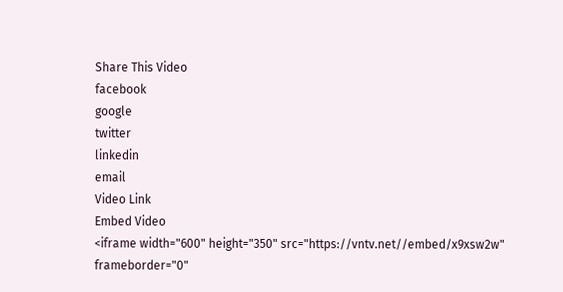Share This Video
facebook
google
twitter
linkedin
email
Video Link
Embed Video
<iframe width="600" height="350" src="https://vntv.net//embed/x9xsw2w" frameborder="0"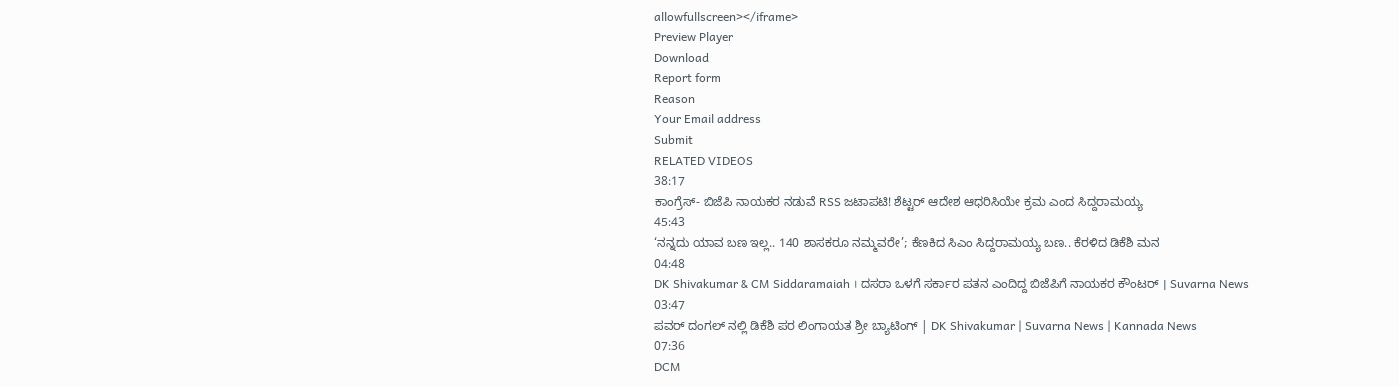allowfullscreen></iframe>
Preview Player
Download
Report form
Reason
Your Email address
Submit
RELATED VIDEOS
38:17
ಕಾಂಗ್ರೆಸ್- ಬಿಜೆಪಿ ನಾಯಕರ ನಡುವೆ RSS ಜಟಾಪಟಿ! ಶೆಟ್ಟರ್ ಆದೇಶ ಆಧರಿಸಿಯೇ ಕ್ರಮ ಎಂದ ಸಿದ್ದರಾಮಯ್ಯ
45:43
‘ನನ್ನದು ಯಾವ ಬಣ ಇಲ್ಲ.. 140 ಶಾಸಕರೂ ನಮ್ಮವರೇ’; ಕೆಣಕಿದ ಸಿಎಂ ಸಿದ್ದರಾಮಯ್ಯ ಬಣ.. ಕೆರಳಿದ ಡಿಕೆಶಿ ಮನ
04:48
DK Shivakumar & CM Siddaramaiah । ದಸರಾ ಒಳಗೆ ಸರ್ಕಾರ ಪತನ ಎಂದಿದ್ದ ಬಿಜೆಪಿಗೆ ನಾಯಕರ ಕೌಂಟರ್ । Suvarna News
03:47
ಪವರ್ ದಂಗಲ್ ನಲ್ಲಿ ಡಿಕೆಶಿ ಪರ ಲಿಂಗಾಯತ ಶ್ರೀ ಬ್ಯಾಟಿಂಗ್ | DK Shivakumar | Suvarna News | Kannada News
07:36
DCM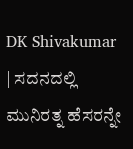DK Shivakumar | ಸದನದಲ್ಲಿ ಮುನಿರತ್ನ ಹೆಸರನ್ನೇ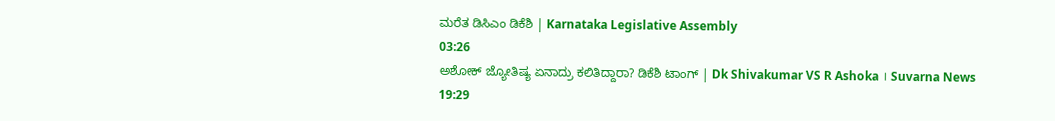ಮರೆತ ಡಿಸಿಎಂ ಡಿಕೆಶಿ | Karnataka Legislative Assembly
03:26
ಅಶೋಕ್ ಜ್ಯೋತಿಷ್ಯ ಏನಾದ್ರು ಕಲಿತಿದ್ದಾರಾ? ಡಿಕೆಶಿ ಟಾಂಗ್ | Dk Shivakumar VS R Ashoka । Suvarna News
19:29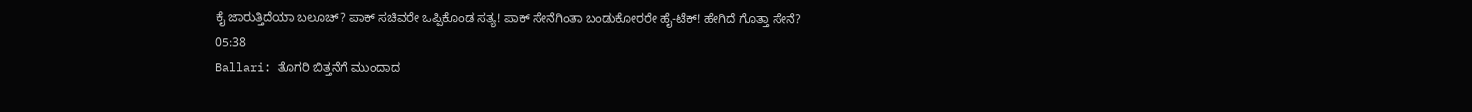ಕೈ ಜಾರುತ್ತಿದೆಯಾ ಬಲೂಚ್? ಪಾಕ್ ಸಚಿವರೇ ಒಪ್ಪಿಕೊಂಡ ಸತ್ಯ! ಪಾಕ್ ಸೇನೆಗಿಂತಾ ಬಂಡುಕೋರರೇ ಹೈ-ಟೆಕ್! ಹೇಗಿದೆ ಗೊತ್ತಾ ಸೇನೆ?
05:38
Ballari: ತೊಗರಿ ಬಿತ್ತನೆಗೆ ಮುಂದಾದ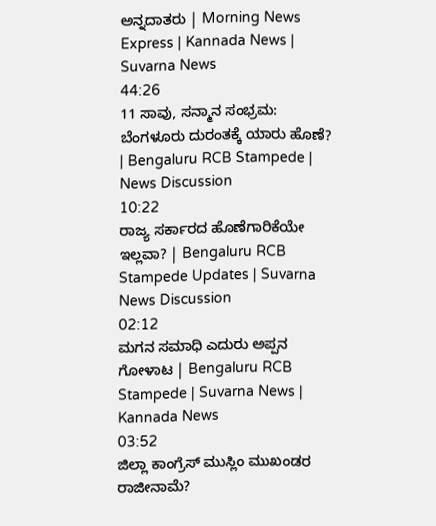ಅನ್ನದಾತರು | Morning News Express | Kannada News | Suvarna News
44:26
11 ಸಾವು, ಸನ್ಮಾನ ಸಂಭ್ರಮ: ಬೆಂಗಳೂರು ದುರಂತಕ್ಕೆ ಯಾರು ಹೊಣೆ? | Bengaluru RCB Stampede | News Discussion
10:22
ರಾಜ್ಯ ಸರ್ಕಾರದ ಹೊಣೆಗಾರಿಕೆಯೇ ಇಲ್ಲವಾ? | Bengaluru RCB Stampede Updates | Suvarna News Discussion
02:12
ಮಗನ ಸಮಾಧಿ ಎದುರು ಅಪ್ಪನ ಗೋಳಾಟ | Bengaluru RCB Stampede | Suvarna News | Kannada News
03:52
ಜಿಲ್ಲಾ ಕಾಂಗ್ರೆಸ್ ಮುಸ್ಲಿಂ ಮುಖಂಡರ ರಾಜೀನಾಮೆ?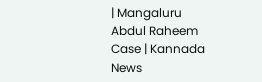| Mangaluru Abdul Raheem Case | Kannada News